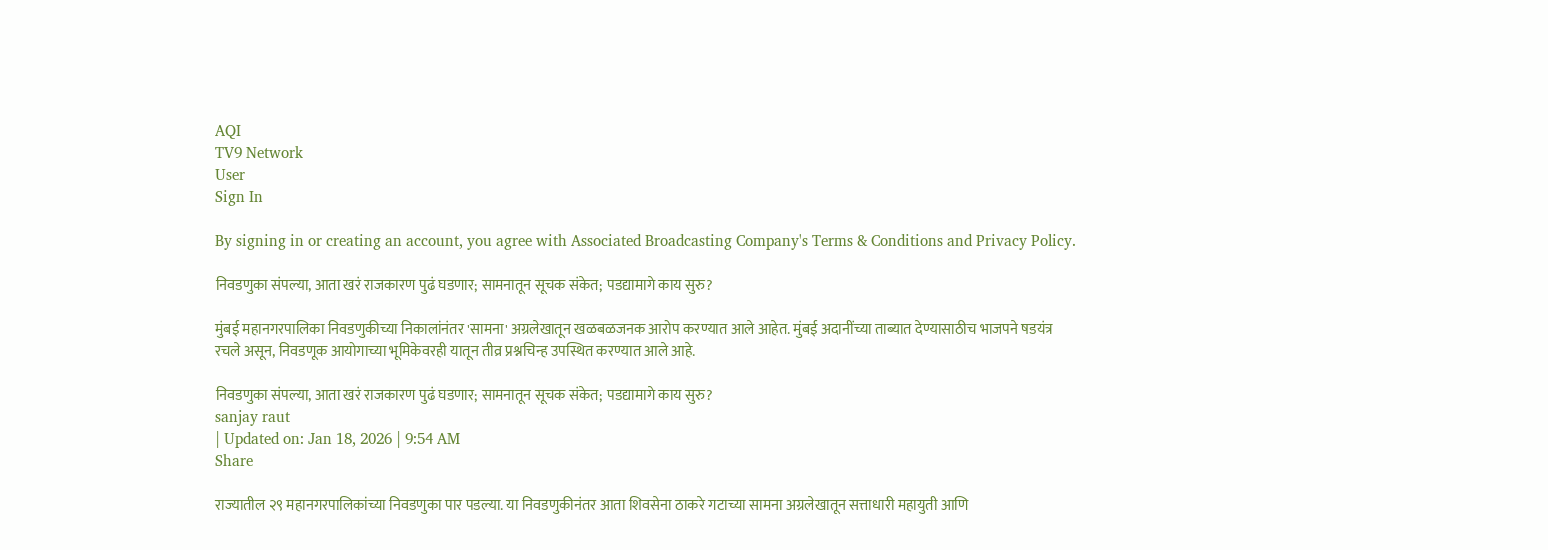AQI
TV9 Network
User
Sign In

By signing in or creating an account, you agree with Associated Broadcasting Company's Terms & Conditions and Privacy Policy.

निवडणुका संपल्या, आता खरं राजकारण पुढं घडणार; सामनातून सूचक संकेत; पडद्यामागे काय सुरु?

मुंबई महानगरपालिका निवडणुकीच्या निकालांनंतर 'सामना' अग्रलेखातून खळबळजनक आरोप करण्यात आले आहेत. मुंबई अदानींच्या ताब्यात देण्यासाठीच भाजपने षडयंत्र रचले असून, निवडणूक आयोगाच्या भूमिकेवरही यातून तीव्र प्रश्नचिन्ह उपस्थित करण्यात आले आहे.

निवडणुका संपल्या, आता खरं राजकारण पुढं घडणार; सामनातून सूचक संकेत; पडद्यामागे काय सुरु?
sanjay raut
| Updated on: Jan 18, 2026 | 9:54 AM
Share

राज्यातील २९ महानगरपालिकांच्या निवडणुका पार पडल्या. या निवडणुकीनंतर आता शिवसेना ठाकरे गटाच्या सामना अग्रलेखातून सत्ताधारी महायुती आणि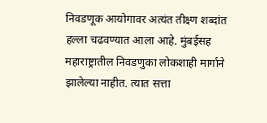निवडणूक आयोगावर अत्यंत तीक्ष्ण शब्दांत हल्ला चढवण्यात आला आहे. मुंबईसह महाराष्ट्रातील निवडणुका लोकशाही मार्गाने झालेल्या नाहीत. त्यात सत्ता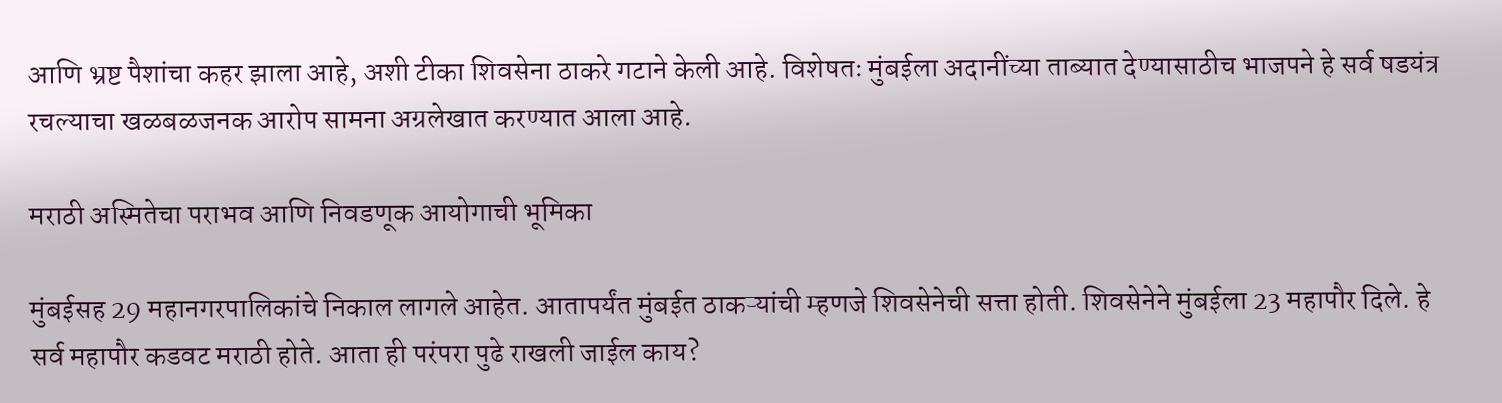आणि भ्रष्ट पैशांचा कहर झाला आहे, अशी टीका शिवसेना ठाकरे गटाने केली आहे. विशेषतः मुंबईला अदानींच्या ताब्यात देण्यासाठीच भाजपने हे सर्व षडयंत्र रचल्याचा खळबळजनक आरोप सामना अग्रलेखात करण्यात आला आहे.

मराठी अस्मितेचा पराभव आणि निवडणूक आयोगाची भूमिका

मुंबईसह 29 महानगरपालिकांचे निकाल लागले आहेत. आतापर्यंत मुंबईत ठाकऱ्यांची म्हणजे शिवसेनेची सत्ता होती. शिवसेनेने मुंबईला 23 महापौर दिले. हे सर्व महापौर कडवट मराठी होते. आता ही परंपरा पुढे राखली जाईल काय?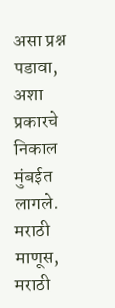असा प्रश्न पडावा, अशा प्रकारचे निकाल मुंबईत लागले. मराठी माणूस, मराठी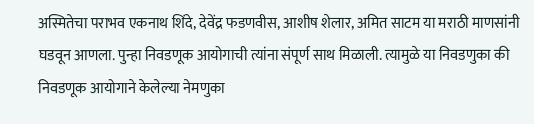अस्मितेचा पराभव एकनाथ शिंदे, देवेंद्र फडणवीस, आशीष शेलार, अमित साटम या मराठी माणसांनी घडवून आणला. पुन्हा निवडणूक आयोगाची त्यांना संपूर्ण साथ मिळाली. त्यामुळे या निवडणुका की निवडणूक आयोगाने केलेल्या नेमणुका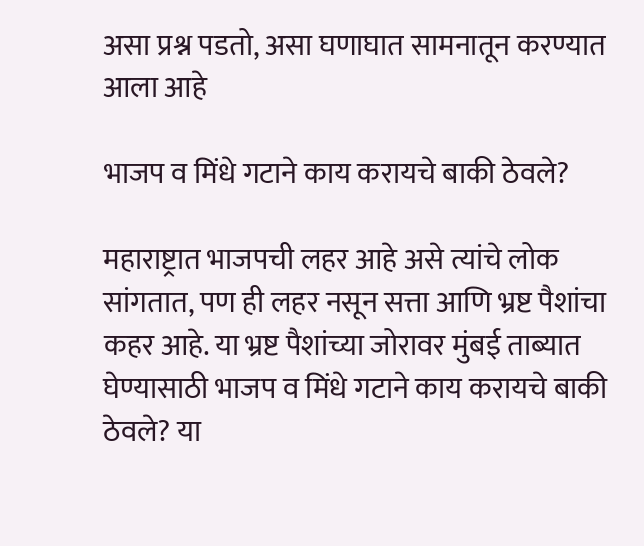असा प्रश्न पडतो, असा घणाघात सामनातून करण्यात आला आहे

भाजप व मिंधे गटाने काय करायचे बाकी ठेवले?

महाराष्ट्रात भाजपची लहर आहे असे त्यांचे लोक सांगतात, पण ही लहर नसून सत्ता आणि भ्रष्ट पैशांचा कहर आहे. या भ्रष्ट पैशांच्या जोरावर मुंबई ताब्यात घेण्यासाठी भाजप व मिंधे गटाने काय करायचे बाकी ठेवले? या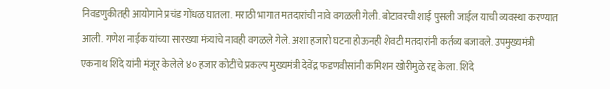निवडणुकीतही आयोगाने प्रचंड गोंधळ घातला. मराठी भागात मतदारांची नावे वगळली गेली. बोटावरची शाई पुसली जाईल याची व्यवस्था करण्यात आली. गणेश नाईक यांच्या सारख्या मंत्र्यांचे नावही वगळले गेले. अशा हजारो घटना होऊनही शेवटी मतदारांनी कर्तव्य बजावले. उपमुख्यमंत्री एकनाथ शिंदे यांनी मंजूर केलेले ४० हजार कोटींचे प्रकल्प मुख्यमंत्री देवेंद्र फडणवीसांनी कमिशन खोरीमुळे रद्द केला. शिंदे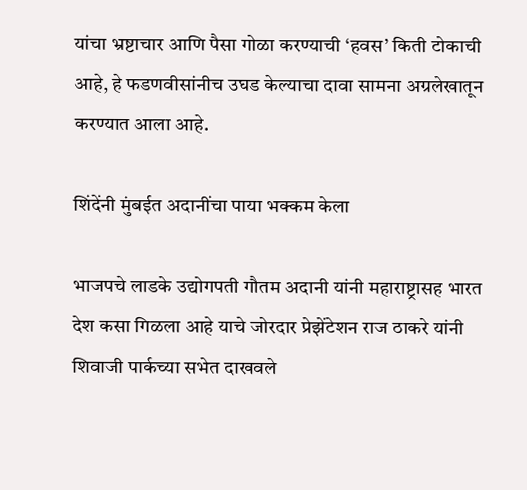यांचा भ्रष्टाचार आणि पैसा गोळा करण्याची ‘हवस’ किती टोकाची आहे, हे फडणवीसांनीच उघड केल्याचा दावा सामना अग्रलेखातून करण्यात आला आहे.

शिंदेंनी मुंबईत अदानींचा पाया भक्कम केला

भाजपचे लाडके उद्योगपती गौतम अदानी यांनी महाराष्ट्रासह भारत देश कसा गिळला आहे याचे जोरदार प्रेझेंटेशन राज ठाकरे यांनी शिवाजी पार्कच्या सभेत दाखवले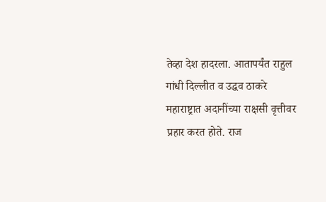तेव्हा देश हादरला. आतापर्यंत राहुल गांधी दिल्लीत व उद्धव ठाकरे महाराष्ट्रात अदानींच्या राक्षसी वृत्तीवर प्रहार करत होते. राज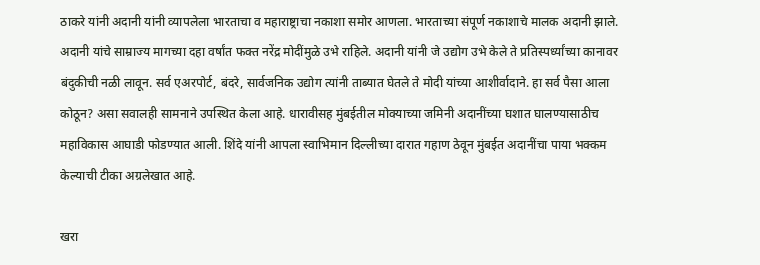ठाकरे यांनी अदानी यांनी व्यापलेला भारताचा व महाराष्ट्राचा नकाशा समोर आणला. भारताच्या संपूर्ण नकाशाचे मालक अदानी झाले. अदानी यांचे साम्राज्य मागच्या दहा वर्षांत फक्त नरेंद्र मोदींमुळे उभे राहिले. अदानी यांनी जे उद्योग उभे केले ते प्रतिस्पर्ध्यांच्या कानावर बंदुकीची नळी लावून. सर्व एअरपोर्ट, बंदरे, सार्वजनिक उद्योग त्यांनी ताब्यात घेतले ते मोदी यांच्या आशीर्वादाने. हा सर्व पैसा आला कोठून? असा सवालही सामनाने उपस्थित केला आहे. धारावीसह मुंबईतील मोक्याच्या जमिनी अदानींच्या घशात घालण्यासाठीच महाविकास आघाडी फोडण्यात आली. शिंदे यांनी आपला स्वाभिमान दिल्लीच्या दारात गहाण ठेवून मुंबईत अदानींचा पाया भक्कम केल्याची टीका अग्रलेखात आहे.

खरा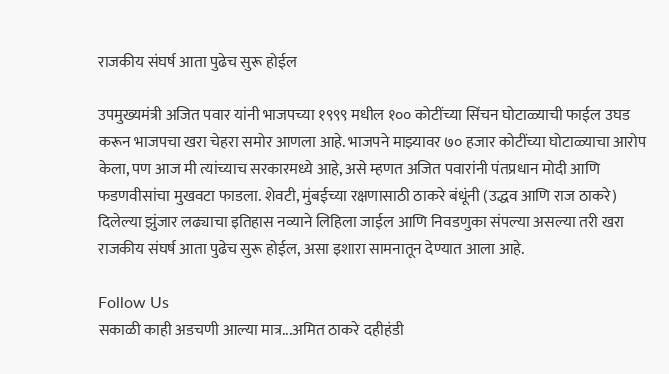राजकीय संघर्ष आता पुढेच सुरू होईल

उपमुख्यमंत्री अजित पवार यांनी भाजपच्या १९९९ मधील १०० कोटींच्या सिंचन घोटाळ्याची फाईल उघड करून भाजपचा खरा चेहरा समोर आणला आहे. भाजपने माझ्यावर ७० हजार कोटींच्या घोटाळ्याचा आरोप केला, पण आज मी त्यांच्याच सरकारमध्ये आहे, असे म्हणत अजित पवारांनी पंतप्रधान मोदी आणि फडणवीसांचा मुखवटा फाडला. शेवटी, मुंबईच्या रक्षणासाठी ठाकरे बंधूंनी (उद्धव आणि राज ठाकरे) दिलेल्या झुंजार लढ्याचा इतिहास नव्याने लिहिला जाईल आणि निवडणुका संपल्या असल्या तरी खरा राजकीय संघर्ष आता पुढेच सुरू होईल, असा इशारा सामनातून देण्यात आला आहे.

Follow Us
सकाळी काही अडचणी आल्या मात्र...अमित ठाकरे दहीहंडी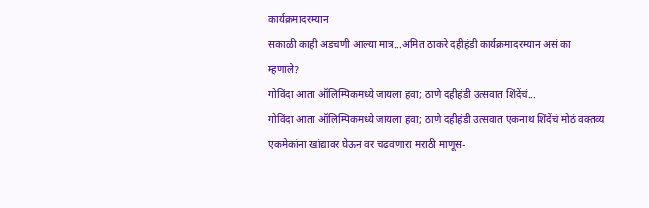कार्यक्रमादरम्यान
सकाळी काही अडचणी आल्या मात्र...अमित ठाकरे दहीहंडी कार्यक्रमादरम्यान असं का म्हणाले?
गोविंदा आता ऑलिम्पिकमध्ये जायला हवा; ठाणे दहीहंडी उत्सवात शिंदेंचं...
गोविंदा आता ऑलिम्पिकमध्ये जायला हवा; ठाणे दहीहंडी उत्सवात एकनाथ शिंदेंचं मोठं वक्तव्य
एकमेकांना खांद्यावर घेऊन वर चढवणारा मराठी माणूस-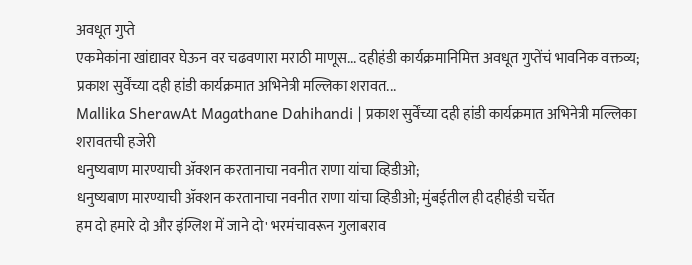अवधूत गुप्ते
एकमेकांना खांद्यावर घेऊन वर चढवणारा मराठी माणूस... दहीहंडी कार्यक्रमानिमित्त अवधूत गुप्तेंचं भावनिक वक्तव्य;
प्रकाश सुर्वेंच्या दही हांडी कार्यक्रमात अभिनेत्री मल्लिका शरावत...
Mallika SherawAt Magathane Dahihandi | प्रकाश सुर्वेंच्या दही हांडी कार्यक्रमात अभिनेत्री मल्लिका शरावतची हजेरी
धनुष्यबाण मारण्याची ॲक्शन करतानाचा नवनीत राणा यांचा व्हिडीओ;
धनुष्यबाण मारण्याची ॲक्शन करतानाचा नवनीत राणा यांचा व्हिडीओ; मुंबईतील ही दहीहंडी चर्चेत
हम दो हमारे दो और इंग्लिश में जाने दो' भरमंचावरून गुलाबराव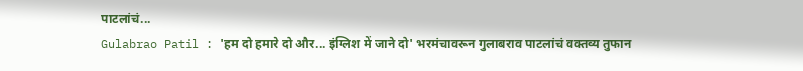पाटलांचं...
Gulabrao Patil : 'हम दो हमारे दो और... इंग्लिश में जाने दो' भरमंचावरून गुलाबराव पाटलांचं वक्तव्य तुफान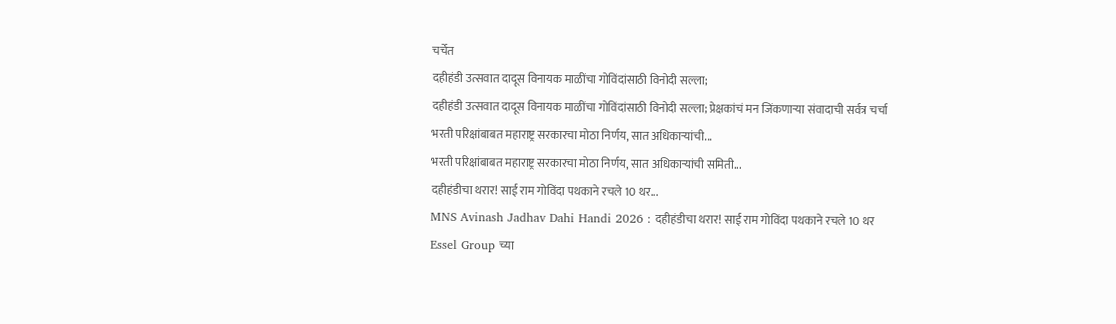चर्चेत
दहीहंडी उत्सवात दादूस विनायक माळींचा गोविंदांसाठी विनोदी सल्ला;
दहीहंडी उत्सवात दादूस विनायक माळींचा गोविंदांसाठी विनोदी सल्ला; प्रेक्षकांचं मन जिंकणाऱ्या संवादाची सर्वत्र चर्चा
भरती परिक्षांबाबत महाराष्ट्र सरकारचा मोठा निर्णय, सात अधिकाऱ्यांची...
भरती परिक्षांबाबत महाराष्ट्र सरकारचा मोठा निर्णय, सात अधिकाऱ्यांची समिती...
दहीहंडीचा थरार! साई राम गोविंदा पथकाने रचले 10 थर...
MNS Avinash Jadhav Dahi Handi 2026 : दहीहंडीचा थरार! साई राम गोविंदा पथकाने रचले 10 थर
Essel Group च्या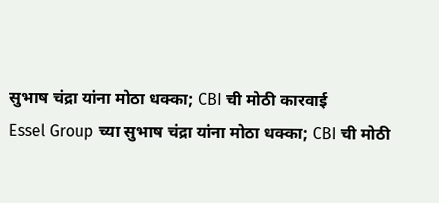सुभाष चंद्रा यांना मोठा धक्का; CBI ची मोठी कारवाई
Essel Group च्या सुभाष चंद्रा यांना मोठा धक्का; CBI ची मोठी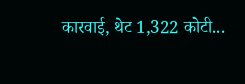कारवाई, थेट 1,322 कोटी...